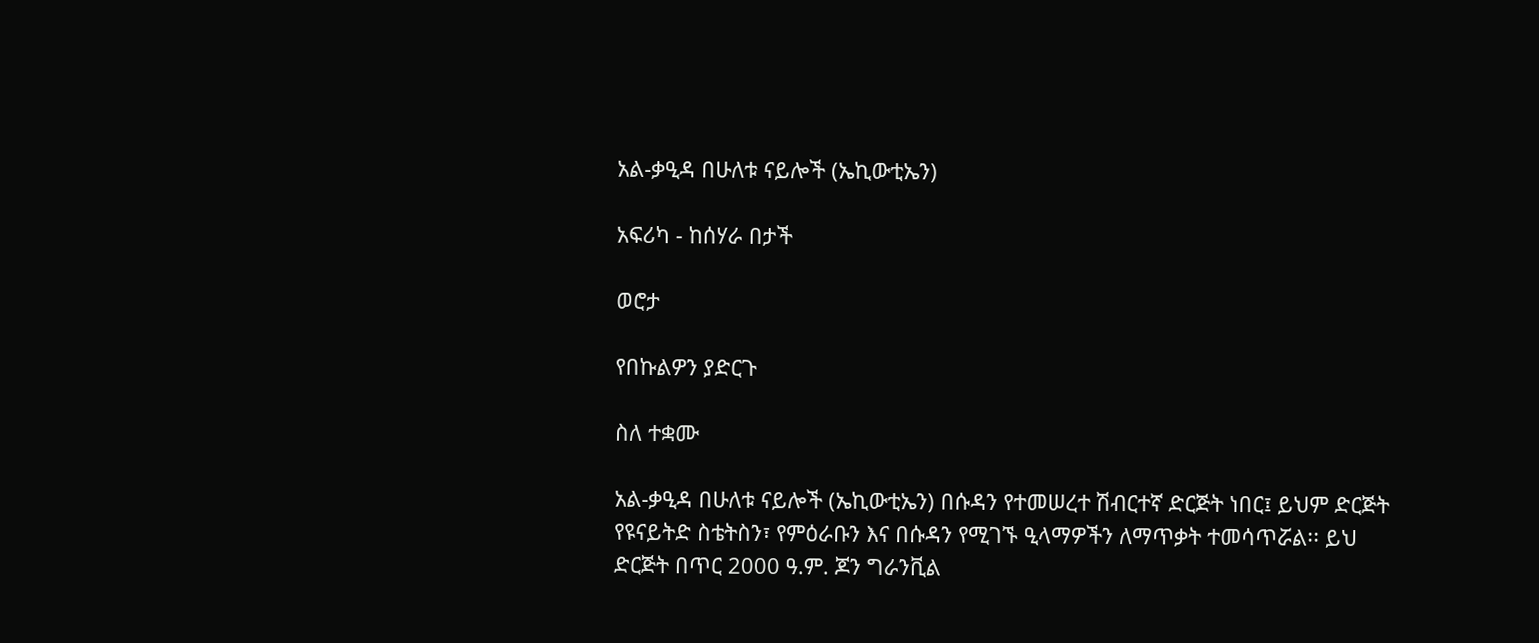አል-ቃዒዳ በሁለቱ ናይሎች (ኤኪውቲኤን)

አፍሪካ - ከሰሃራ በታች

ወሮታ

የበኩልዎን ያድርጉ

ስለ ተቋሙ

አል-ቃዒዳ በሁለቱ ናይሎች (ኤኪውቲኤን) በሱዳን የተመሠረተ ሽብርተኛ ድርጅት ነበር፤ ይህም ድርጅት የዩናይትድ ስቴትስን፣ የምዕራቡን እና በሱዳን የሚገኙ ዒላማዎችን ለማጥቃት ተመሳጥሯል፡፡ ይህ ድርጅት በጥር 2000 ዓ.ም. ጆን ግራንቪል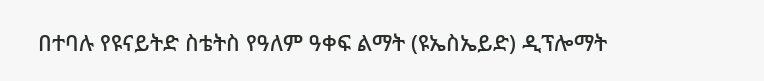በተባሉ የዩናይትድ ስቴትስ የዓለም ዓቀፍ ልማት (ዩኤስኤይድ) ዲፕሎማት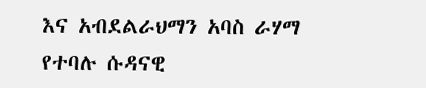እና አብደልራህማን አባስ ራሃማ የተባሉ ሱዳናዊ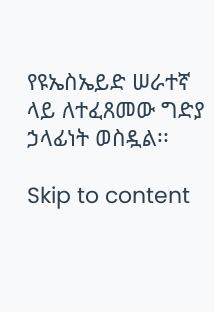የዩኤስኤይድ ሠራተኛ ላይ ለተፈጸመው ግድያ ኃላፊነት ወስዷል፡፡

Skip to content